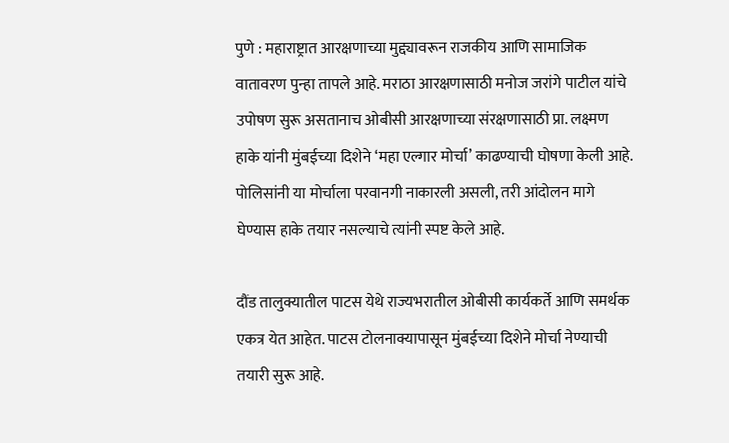पुणे : महाराष्ट्रात आरक्षणाच्या मुद्द्यावरून राजकीय आणि सामाजिक वातावरण पुन्हा तापले आहे. मराठा आरक्षणासाठी मनोज जरांगे पाटील यांचे उपोषण सुरू असतानाच ओबीसी आरक्षणाच्या संरक्षणासाठी प्रा. लक्ष्मण हाके यांनी मुंबईच्या दिशेने ‘महा एल्गार मोर्चा’ काढण्याची घोषणा केली आहे. पोलिसांनी या मोर्चाला परवानगी नाकारली असली, तरी आंदोलन मागे घेण्यास हाके तयार नसल्याचे त्यांनी स्पष्ट केले आहे.

दौंड तालुक्यातील पाटस येथे राज्यभरातील ओबीसी कार्यकर्ते आणि समर्थक एकत्र येत आहेत. पाटस टोलनाक्यापासून मुंबईच्या दिशेने मोर्चा नेण्याची तयारी सुरू आहे.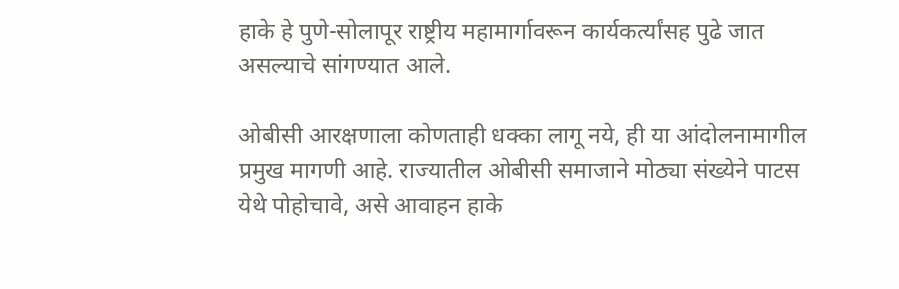हाके हे पुणे-सोलापूर राष्ट्रीय महामार्गावरून कार्यकर्त्यांसह पुढे जात असल्याचे सांगण्यात आले.

ओबीसी आरक्षणाला कोणताही धक्का लागू नये, ही या आंदोलनामागील प्रमुख मागणी आहे. राज्यातील ओबीसी समाजाने मोठ्या संख्येने पाटस येथे पोहोचावे, असे आवाहन हाके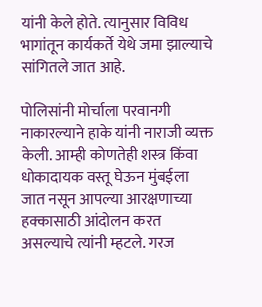यांनी केले होते. त्यानुसार विविध भागांतून कार्यकर्ते येथे जमा झाल्याचे सांगितले जात आहे.

पोलिसांनी मोर्चाला परवानगी नाकारल्याने हाके यांनी नाराजी व्यक्त केली. आम्ही कोणतेही शस्त्र किंवा धोकादायक वस्तू घेऊन मुंबईला जात नसून आपल्या आरक्षणाच्या हक्कासाठी आंदोलन करत असल्याचे त्यांनी म्हटले. गरज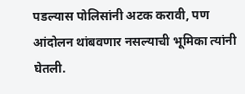पडल्यास पोलिसांनी अटक करावी, पण आंदोलन थांबवणार नसल्याची भूमिका त्यांनी घेतली.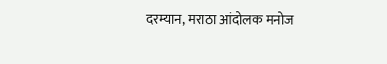दरम्यान, मराठा आंदोलक मनोज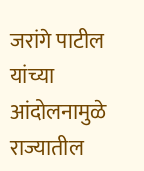जरांगे पाटील यांच्या आंदोलनामुळे राज्यातील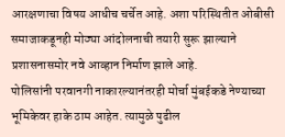आरक्षणाचा विषय आधीच चर्चेत आहे. अशा परिस्थितीत ओबीसी समाजाकडूनही मोठ्या आंदोलनाची तयारी सुरू झाल्याने प्रशासनासमोर नवे आव्हान निर्माण झाले आहे.
पोलिसांनी परवानगी नाकारल्यानंतरही मोर्चा मुंबईकडे नेण्याच्या भूमिकेवर हाके ठाम आहेत. त्यामुळे पुढील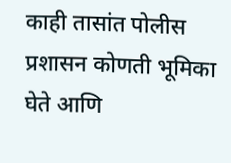काही तासांत पोलीस प्रशासन कोणती भूमिका घेते आणि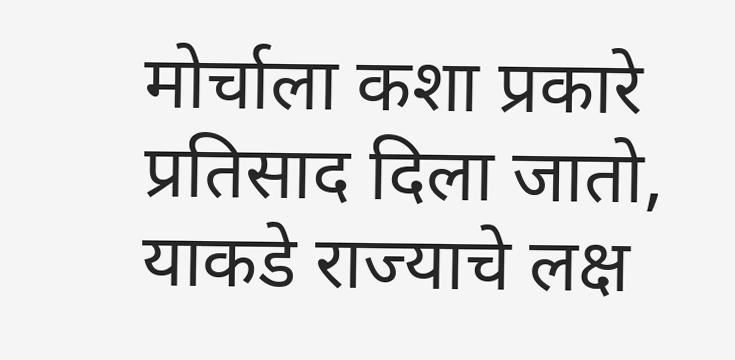मोर्चाला कशा प्रकारे प्रतिसाद दिला जातो, याकडे राज्याचे लक्ष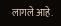लागले आहे.